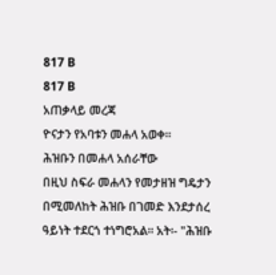817 B
817 B
አጠቃላይ መረጃ
ዮናታን የአባቱን መሐላ አወቀ፡፡
ሕዝቡን በመሐላ አሰራቸው
በዚህ ስፍራ መሐላን የመታዘዝ ግዴታን በሚመለከት ሕዝቡ በገመድ እንደታሰረ ዓይነት ተደርጎ ተነግሮአል፡፡ አት፡- "ሕዝቡ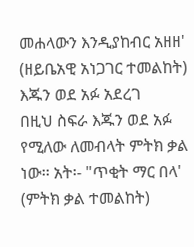መሐላውን እንዲያከብር አዘዘ' (ዘይቤአዊ አነጋገር ተመልከት)
እጁን ወደ አፉ አደረገ
በዚህ ስፍራ እጁን ወደ አፉ የሚለው ለመብላት ምትክ ቃል ነው፡፡ አት፡- "ጥቂት ማር በላ' (ምትክ ቃል ተመልከት)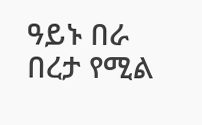ዓይኑ በራ
በረታ የሚል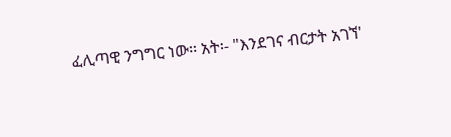ፈሊጣዊ ንግግር ነው፡፡ አት፡- "እንደገና ብርታት አገኘ'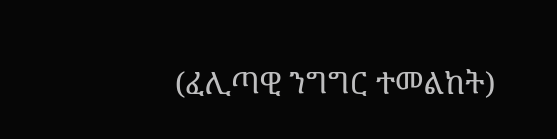(ፈሊጣዊ ንግግር ተመልከት)